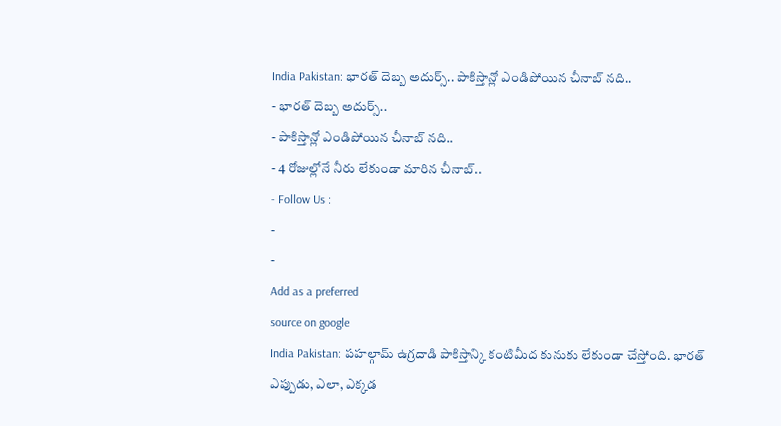India Pakistan: భారత్ దెబ్బ అదుర్స్.. పాకిస్తాన్లో ఎండిపోయిన చీనాబ్ నది..
- భారత్ దెబ్బ అదుర్స్..
- పాకిస్తాన్లో ఎండిపోయిన చీనాబ్ నది..
- 4 రోజుల్లోనే నీరు లేకుండా మారిన చీనాబ్..
- Follow Us :
-
-
Add as a preferred
source on google
India Pakistan: పహల్గామ్ ఉగ్రదాడి పాకిస్తాన్కి కంటిమీద కునుకు లేకుండా చేస్తోంది. భారత్ ఎప్పుడు, ఎలా, ఎక్కడ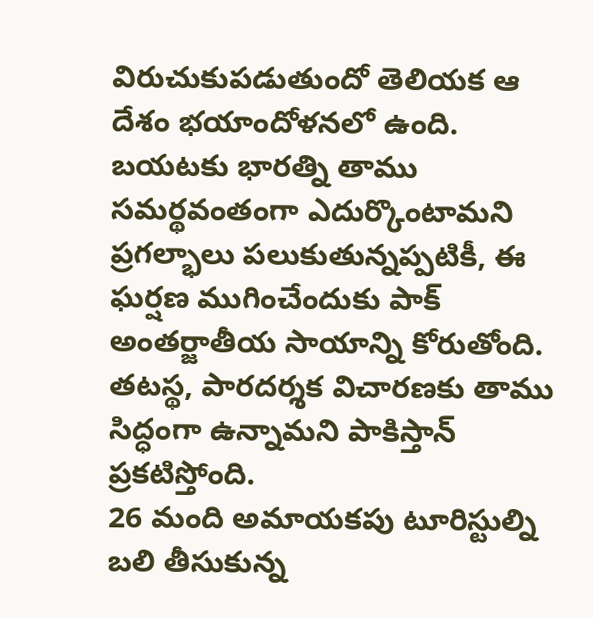విరుచుకుపడుతుందో తెలియక ఆ దేశం భయాందోళనలో ఉంది. బయటకు భారత్ని తాము సమర్థవంతంగా ఎదుర్కొంటామని ప్రగల్భాలు పలుకుతున్నప్పటికీ, ఈ ఘర్షణ ముగించేందుకు పాక్ అంతర్జాతీయ సాయాన్ని కోరుతోంది. తటస్థ, పారదర్శక విచారణకు తాము సిద్ధంగా ఉన్నామని పాకిస్తాన్ ప్రకటిస్తోంది.
26 మంది అమాయకపు టూరిస్టుల్ని బలి తీసుకున్న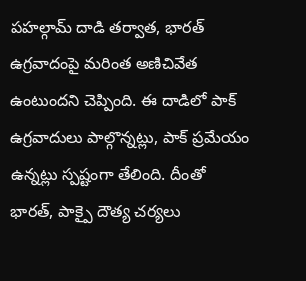పహల్గామ్ దాడి తర్వాత, భారత్ ఉగ్రవాదంపై మరింత అణిచివేత ఉంటుందని చెప్పింది. ఈ దాడిలో పాక్ ఉగ్రవాదులు పాల్గొన్నట్లు, పాక్ ప్రమేయం ఉన్నట్లు స్పష్టంగా తేలింది. దీంతో భారత్, పాక్పై దౌత్య చర్యలు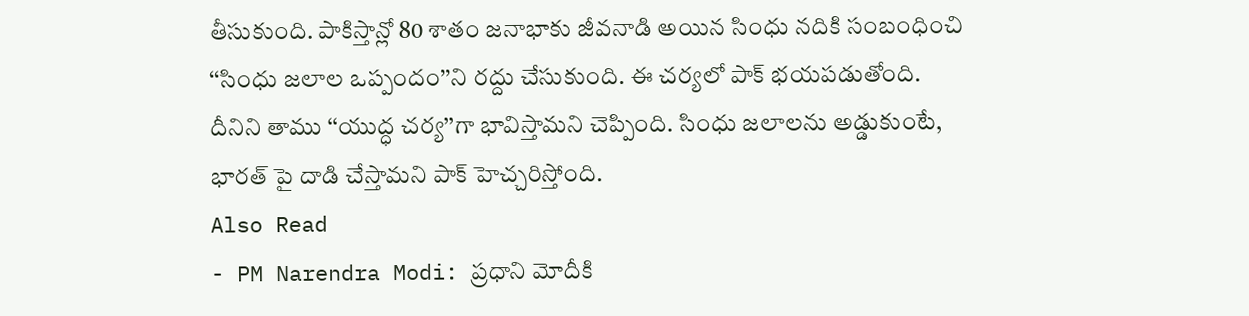తీసుకుంది. పాకిస్తాన్లో 80 శాతం జనాభాకు జీవనాడి అయిన సింధు నదికి సంబంధించి ‘‘సింధు జలాల ఒప్పందం’’ని రద్దు చేసుకుంది. ఈ చర్యలో పాక్ భయపడుతోంది. దీనిని తాము ‘‘యుద్ధ చర్య’’గా భావిస్తామని చెప్పింది. సింధు జలాలను అడ్డుకుంటే, భారత్ పై దాడి చేస్తామని పాక్ హెచ్చరిస్తోంది.
Also Read
- PM Narendra Modi: ప్రధాని మోదీకి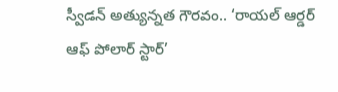స్వీడన్ అత్యున్నత గౌరవం.. ‘రాయల్ ఆర్డర్ ఆఫ్ పోలార్ స్టార్’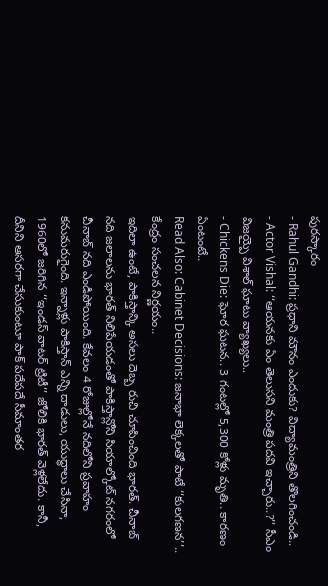పురస్కారం
- Rahul Gandhi: ప్రధాని మౌనం ఎందుకు? విద్యామంత్రిని తొలగించండి..
- Actor Vishal: ‘‘ఆయనకు ఏం తెలుసని మంత్రి పదవి ఇచ్చారు..?’’ సీఎం విజయ్పై విశాల్ ఘాటు వ్యాఖ్యలు..
- Chickens Die: ఘోర ఘటన.. 3 గంటల్లో 5,300 కోళ్లు మృతి.. కారణం ఏంటంటే..
Read Also: Cabinet Decisions: జనాభా లెక్కలతో పాటే ‘‘కులగణన’’.. కేంద్రం సంచలన నిర్ణయం..
ఇదిలా ఉంటే, పాకిస్తాన్కి అసలు దెబ్బ రుచి చూపించింది భారత్. చీనాబ్ నది జలాలను భారత్ నిలిపేయడంతో పాకిస్తాన్లోని సియాల్కోట్ నగరంలో చీనాబ్ నది ఎండిపోయింది. కేవలం 4 రోజుల్లోనే నదిలోని ప్రవాహం కనుమరుగైంది. ఇన్నాళ్లు పాకిస్తాన్ ఎన్ని దాడులు, యుద్ధాలు చేసినా, 1960లో జరిగిన ‘‘ఇండస్ వాటర్ ట్రిటీ’’ జోలికి భారత్ వెళ్లలేదు. కానీ, దీనిని ఆసరగా చేసుకుంటూ పాక్ పదేపదే సీమాంతర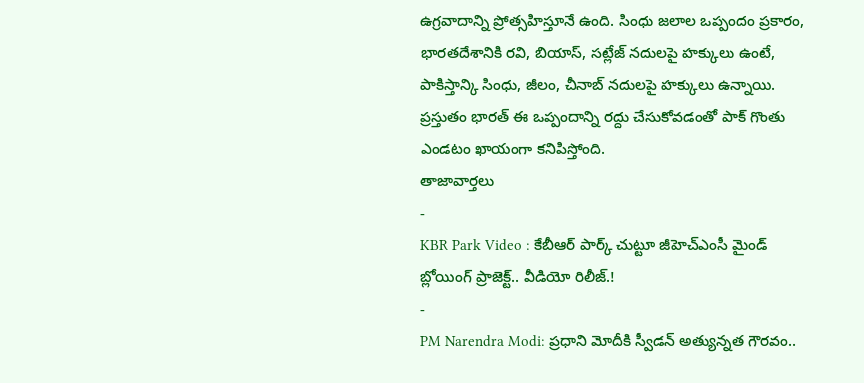ఉగ్రవాదాన్ని ప్రోత్సహిస్తూనే ఉంది. సింధు జలాల ఒప్పందం ప్రకారం, భారతదేశానికి రవి, బియాస్, సట్లేజ్ నదులపై హక్కులు ఉంటే, పాకిస్తాన్కి సింధు, జీలం, చీనాబ్ నదులపై హక్కులు ఉన్నాయి. ప్రస్తుతం భారత్ ఈ ఒప్పందాన్ని రద్దు చేసుకోవడంతో పాక్ గొంతు ఎండటం ఖాయంగా కనిపిస్తోంది.
తాజావార్తలు
-
KBR Park Video : కేబీఆర్ పార్క్ చుట్టూ జీహెచ్ఎంసీ మైండ్ బ్లోయింగ్ ప్రాజెక్ట్.. వీడియో రిలీజ్.!
-
PM Narendra Modi: ప్రధాని మోదీకి స్వీడన్ అత్యున్నత గౌరవం..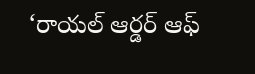‘రాయల్ ఆర్డర్ ఆఫ్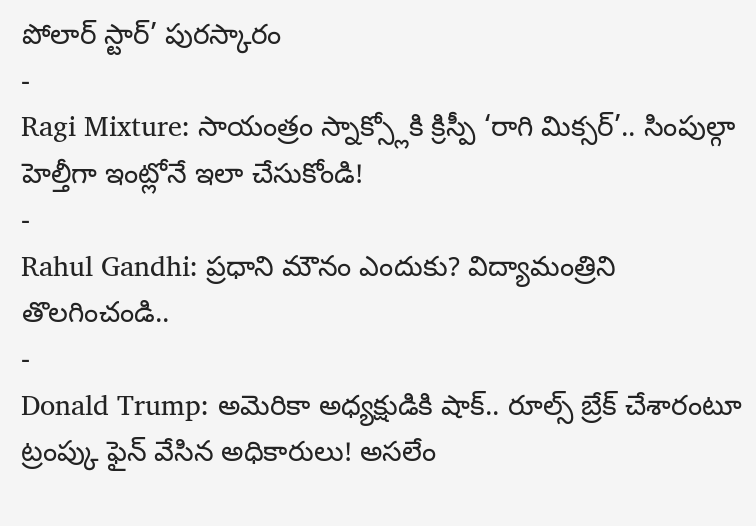పోలార్ స్టార్’ పురస్కారం
-
Ragi Mixture: సాయంత్రం స్నాక్స్లోకి క్రిస్పీ ‘రాగి మిక్సర్’.. సింపుల్గా హెల్తీగా ఇంట్లోనే ఇలా చేసుకోండి!
-
Rahul Gandhi: ప్రధాని మౌనం ఎందుకు? విద్యామంత్రిని తొలగించండి..
-
Donald Trump: అమెరికా అధ్యక్షుడికి షాక్.. రూల్స్ బ్రేక్ చేశారంటూ ట్రంప్కు ఫైన్ వేసిన అధికారులు! అసలేం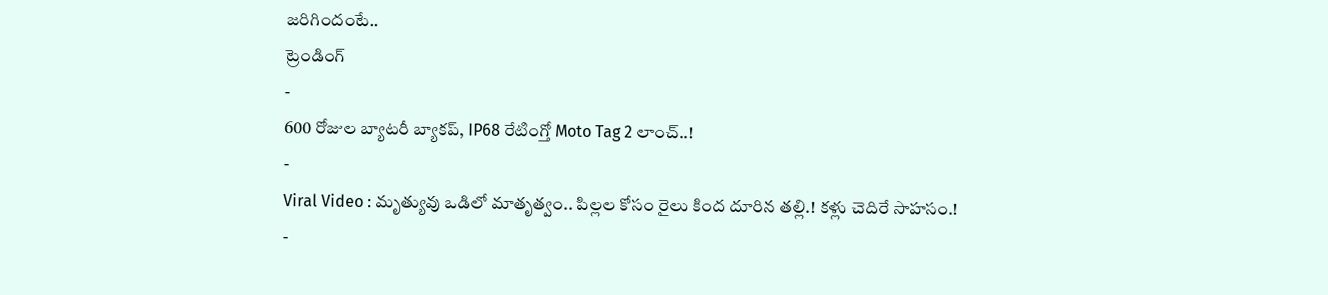జరిగిందంటే..
ట్రెండింగ్
-
600 రోజుల బ్యాటరీ బ్యాకప్, IP68 రేటింగ్తో Moto Tag 2 లాంచ్..!
-
Viral Video : మృత్యువు ఒడిలో మాతృత్వం.. పిల్లల కోసం రైలు కింద దూరిన తల్లి.! కళ్లు చెదిరే సాహసం.!
-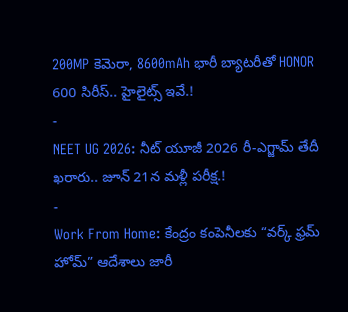200MP కెమెరా, 8600mAh భారీ బ్యాటరీతో HONOR 600 సిరీస్.. హైలైట్స్ ఇవే.!
-
NEET UG 2026: నీట్ యూజీ 2026 రీ-ఎగ్జామ్ తేదీ ఖరారు.. జూన్ 21న మళ్లీ పరీక్ష.!
-
Work From Home: కేంద్రం కంపెనీలకు “వర్క్ ఫ్రమ్ హోమ్” ఆదేశాలు జారీ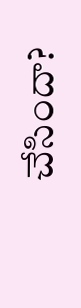చేసిందా?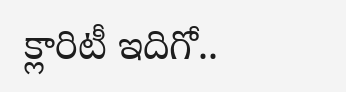క్లారిటీ ఇదిగో..